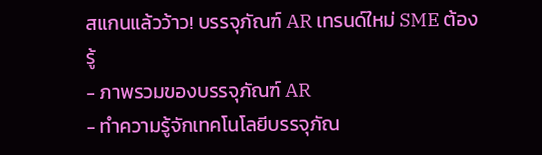สแกนแล้วว้าว! บรรจุภัณฑ์ AR เทรนด์ใหม่ SME ต้องรู้
- ภาพรวมของบรรจุภัณฑ์ AR
- ทำความรู้จักเทคโนโลยีบรรจุภัณ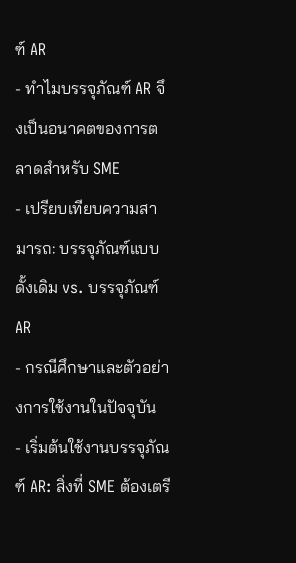ฑ์ AR
- ทำไมบรรจุภัณฑ์ AR จึงเป็นอนาคตของการตลาดสำหรับ SME
- เปรียบเทียบความสามารถ: บรรจุภัณฑ์แบบดั้งเดิม vs. บรรจุภัณฑ์ AR
- กรณีศึกษาและตัวอย่างการใช้งานในปัจจุบัน
- เริ่มต้นใช้งานบรรจุภัณฑ์ AR: สิ่งที่ SME ต้องเตรี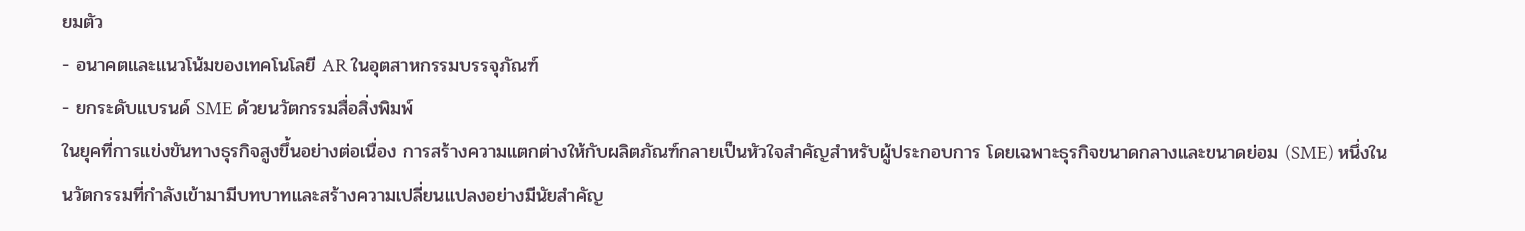ยมตัว
- อนาคตและแนวโน้มของเทคโนโลยี AR ในอุตสาหกรรมบรรจุภัณฑ์
- ยกระดับแบรนด์ SME ด้วยนวัตกรรมสื่อสิ่งพิมพ์
ในยุคที่การแข่งขันทางธุรกิจสูงขึ้นอย่างต่อเนื่อง การสร้างความแตกต่างให้กับผลิตภัณฑ์กลายเป็นหัวใจสำคัญสำหรับผู้ประกอบการ โดยเฉพาะธุรกิจขนาดกลางและขนาดย่อม (SME) หนึ่งในนวัตกรรมที่กำลังเข้ามามีบทบาทและสร้างความเปลี่ยนแปลงอย่างมีนัยสำคัญ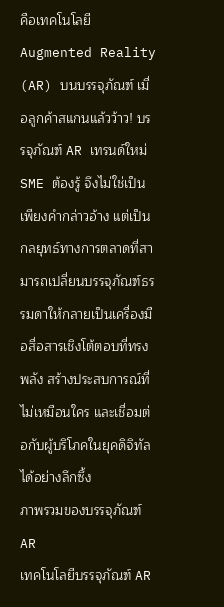คือเทคโนโลยี Augmented Reality (AR) บนบรรจุภัณฑ์ เมื่อลูกค้าสแกนแล้วว้าว! บรรจุภัณฑ์ AR เทรนด์ใหม่ SME ต้องรู้ จึงไม่ใช่เป็นเพียงคำกล่าวอ้าง แต่เป็นกลยุทธ์ทางการตลาดที่สามารถเปลี่ยนบรรจุภัณฑ์ธรรมดาให้กลายเป็นเครื่องมือสื่อสารเชิงโต้ตอบที่ทรงพลัง สร้างประสบการณ์ที่ไม่เหมือนใคร และเชื่อมต่อกับผู้บริโภคในยุคดิจิทัลได้อย่างลึกซึ้ง
ภาพรวมของบรรจุภัณฑ์ AR
เทคโนโลยีบรรจุภัณฑ์ AR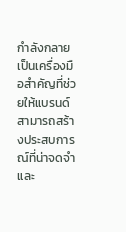กำลังกลายเป็นเครื่องมือสำคัญที่ช่วยให้แบรนด์สามารถสร้างประสบการณ์ที่น่าจดจำและ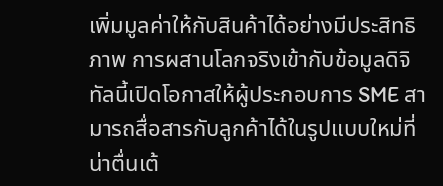เพิ่มมูลค่าให้กับสินค้าได้อย่างมีประสิทธิภาพ การผสานโลกจริงเข้ากับข้อมูลดิจิทัลนี้เปิดโอกาสให้ผู้ประกอบการ SME สามารถสื่อสารกับลูกค้าได้ในรูปแบบใหม่ที่น่าตื่นเต้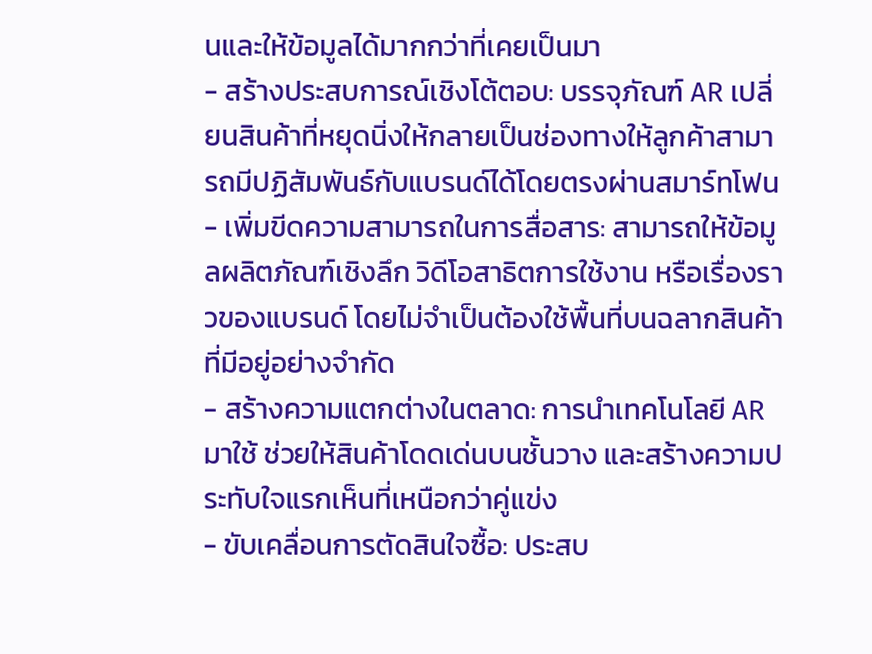นและให้ข้อมูลได้มากกว่าที่เคยเป็นมา
- สร้างประสบการณ์เชิงโต้ตอบ: บรรจุภัณฑ์ AR เปลี่ยนสินค้าที่หยุดนิ่งให้กลายเป็นช่องทางให้ลูกค้าสามารถมีปฏิสัมพันธ์กับแบรนด์ได้โดยตรงผ่านสมาร์ทโฟน
- เพิ่มขีดความสามารถในการสื่อสาร: สามารถให้ข้อมูลผลิตภัณฑ์เชิงลึก วิดีโอสาธิตการใช้งาน หรือเรื่องราวของแบรนด์ โดยไม่จำเป็นต้องใช้พื้นที่บนฉลากสินค้าที่มีอยู่อย่างจำกัด
- สร้างความแตกต่างในตลาด: การนำเทคโนโลยี AR มาใช้ ช่วยให้สินค้าโดดเด่นบนชั้นวาง และสร้างความประทับใจแรกเห็นที่เหนือกว่าคู่แข่ง
- ขับเคลื่อนการตัดสินใจซื้อ: ประสบ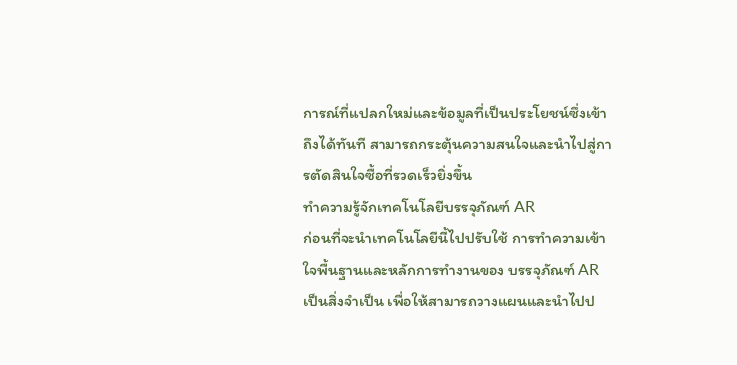การณ์ที่แปลกใหม่และข้อมูลที่เป็นประโยชน์ซึ่งเข้าถึงได้ทันที สามารถกระตุ้นความสนใจและนำไปสู่การตัดสินใจซื้อที่รวดเร็วยิ่งขึ้น
ทำความรู้จักเทคโนโลยีบรรจุภัณฑ์ AR
ก่อนที่จะนำเทคโนโลยีนี้ไปปรับใช้ การทำความเข้าใจพื้นฐานและหลักการทำงานของ บรรจุภัณฑ์ AR เป็นสิ่งจำเป็น เพื่อให้สามารถวางแผนและนำไปป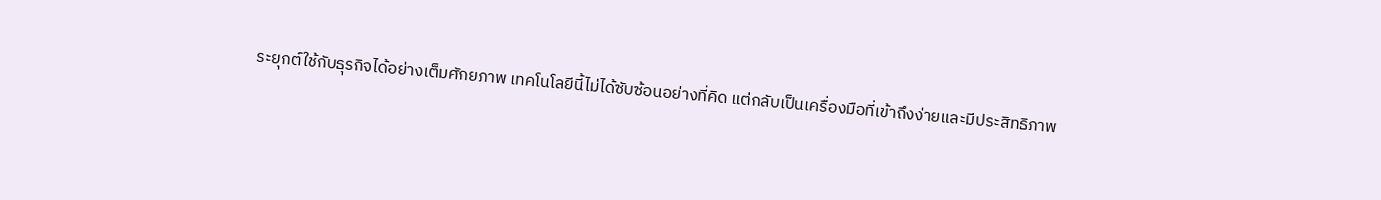ระยุกต์ใช้กับธุรกิจได้อย่างเต็มศักยภาพ เทคโนโลยีนี้ไม่ได้ซับซ้อนอย่างที่คิด แต่กลับเป็นเครื่องมือที่เข้าถึงง่ายและมีประสิทธิภาพ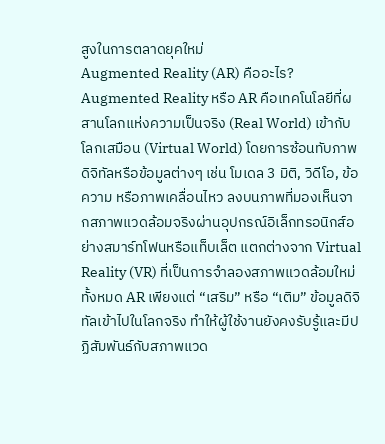สูงในการตลาดยุคใหม่
Augmented Reality (AR) คืออะไร?
Augmented Reality หรือ AR คือเทคโนโลยีที่ผสานโลกแห่งความเป็นจริง (Real World) เข้ากับโลกเสมือน (Virtual World) โดยการซ้อนทับภาพดิจิทัลหรือข้อมูลต่างๆ เช่น โมเดล 3 มิติ, วิดีโอ, ข้อความ หรือภาพเคลื่อนไหว ลงบนภาพที่มองเห็นจากสภาพแวดล้อมจริงผ่านอุปกรณ์อิเล็กทรอนิกส์อย่างสมาร์ทโฟนหรือแท็บเล็ต แตกต่างจาก Virtual Reality (VR) ที่เป็นการจำลองสภาพแวดล้อมใหม่ทั้งหมด AR เพียงแต่ “เสริม” หรือ “เติม” ข้อมูลดิจิทัลเข้าไปในโลกจริง ทำให้ผู้ใช้งานยังคงรับรู้และมีปฏิสัมพันธ์กับสภาพแวด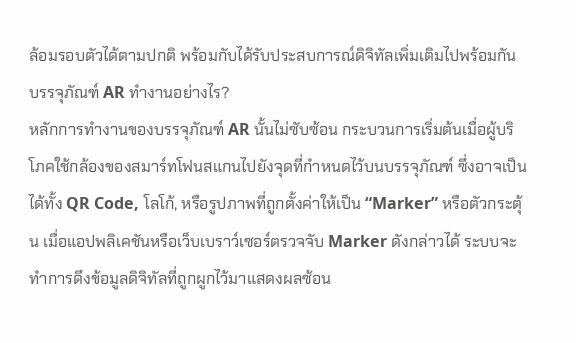ล้อมรอบตัวได้ตามปกติ พร้อมกับได้รับประสบการณ์ดิจิทัลเพิ่มเติมไปพร้อมกัน
บรรจุภัณฑ์ AR ทำงานอย่างไร?
หลักการทำงานของบรรจุภัณฑ์ AR นั้นไม่ซับซ้อน กระบวนการเริ่มต้นเมื่อผู้บริโภคใช้กล้องของสมาร์ทโฟนสแกนไปยังจุดที่กำหนดไว้บนบรรจุภัณฑ์ ซึ่งอาจเป็นได้ทั้ง QR Code, โลโก้, หรือรูปภาพที่ถูกตั้งค่าให้เป็น “Marker” หรือตัวกระตุ้น เมื่อแอปพลิเคชันหรือเว็บเบราว์เซอร์ตรวจจับ Marker ดังกล่าวได้ ระบบจะทำการดึงข้อมูลดิจิทัลที่ถูกผูกไว้มาแสดงผลซ้อน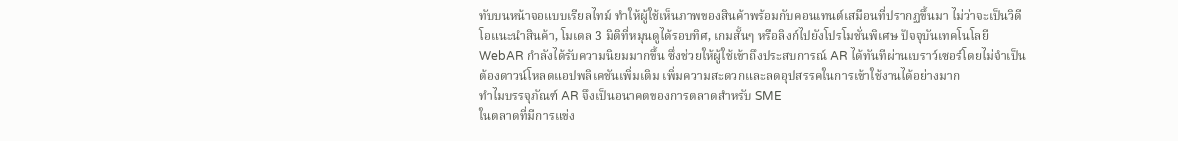ทับบนหน้าจอแบบเรียลไทม์ ทำให้ผู้ใช้เห็นภาพของสินค้าพร้อมกับคอนเทนต์เสมือนที่ปรากฏขึ้นมา ไม่ว่าจะเป็นวิดีโอแนะนำสินค้า, โมเดล 3 มิติที่หมุนดูได้รอบทิศ, เกมสั้นๆ หรือลิงก์ไปยังโปรโมชั่นพิเศษ ปัจจุบันเทคโนโลยี WebAR กำลังได้รับความนิยมมากขึ้น ซึ่งช่วยให้ผู้ใช้เข้าถึงประสบการณ์ AR ได้ทันทีผ่านเบราว์เซอร์โดยไม่จำเป็นต้องดาวน์โหลดแอปพลิเคชันเพิ่มเติม เพิ่มความสะดวกและลดอุปสรรคในการเข้าใช้งานได้อย่างมาก
ทำไมบรรจุภัณฑ์ AR จึงเป็นอนาคตของการตลาดสำหรับ SME
ในตลาดที่มีการแข่ง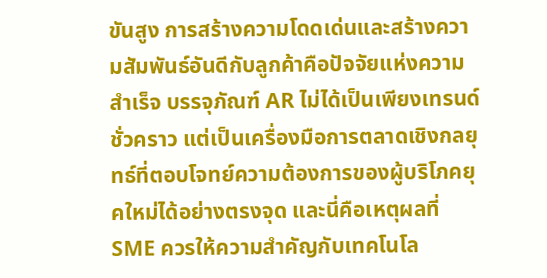ขันสูง การสร้างความโดดเด่นและสร้างความสัมพันธ์อันดีกับลูกค้าคือปัจจัยแห่งความสำเร็จ บรรจุภัณฑ์ AR ไม่ได้เป็นเพียงเทรนด์ชั่วคราว แต่เป็นเครื่องมือการตลาดเชิงกลยุทธ์ที่ตอบโจทย์ความต้องการของผู้บริโภคยุคใหม่ได้อย่างตรงจุด และนี่คือเหตุผลที่ SME ควรให้ความสำคัญกับเทคโนโล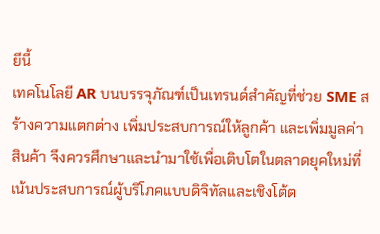ยีนี้
เทคโนโลยี AR บนบรรจุภัณฑ์เป็นเทรนด์สำคัญที่ช่วย SME สร้างความแตกต่าง เพิ่มประสบการณ์ให้ลูกค้า และเพิ่มมูลค่าสินค้า จึงควรศึกษาและนำมาใช้เพื่อเติบโตในตลาดยุคใหม่ที่เน้นประสบการณ์ผู้บริโภคแบบดิจิทัลและเชิงโต้ต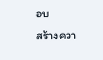อบ
สร้างควา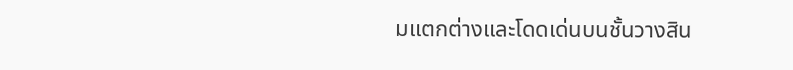มแตกต่างและโดดเด่นบนชั้นวางสิน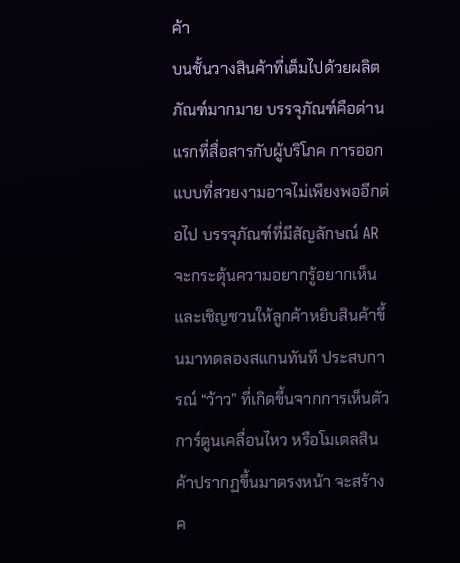ค้า
บนชั้นวางสินค้าที่เต็มไปด้วยผลิตภัณฑ์มากมาย บรรจุภัณฑ์คือด่านแรกที่สื่อสารกับผู้บริโภค การออกแบบที่สวยงามอาจไม่เพียงพออีกต่อไป บรรจุภัณฑ์ที่มีสัญลักษณ์ AR จะกระตุ้นความอยากรู้อยากเห็นและเชิญชวนให้ลูกค้าหยิบสินค้าขึ้นมาทดลองสแกนทันที ประสบการณ์ “ว้าว” ที่เกิดขึ้นจากการเห็นตัวการ์ตูนเคลื่อนไหว หรือโมเดลสินค้าปรากฏขึ้นมาตรงหน้า จะสร้างค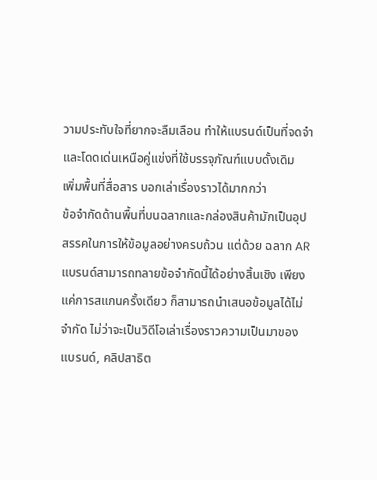วามประทับใจที่ยากจะลืมเลือน ทำให้แบรนด์เป็นที่จดจำและโดดเด่นเหนือคู่แข่งที่ใช้บรรจุภัณฑ์แบบดั้งเดิม
เพิ่มพื้นที่สื่อสาร บอกเล่าเรื่องราวได้มากกว่า
ข้อจำกัดด้านพื้นที่บนฉลากและกล่องสินค้ามักเป็นอุปสรรคในการให้ข้อมูลอย่างครบถ้วน แต่ด้วย ฉลาก AR แบรนด์สามารถทลายข้อจำกัดนี้ได้อย่างสิ้นเชิง เพียงแค่การสแกนครั้งเดียว ก็สามารถนำเสนอข้อมูลได้ไม่จำกัด ไม่ว่าจะเป็นวิดีโอเล่าเรื่องราวความเป็นมาของแบรนด์, คลิปสาธิต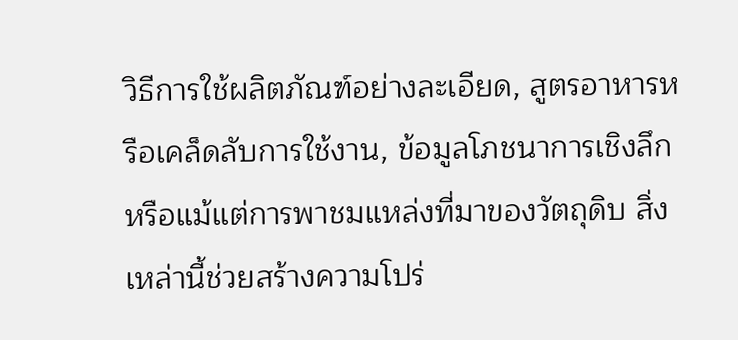วิธีการใช้ผลิตภัณฑ์อย่างละเอียด, สูตรอาหารหรือเคล็ดลับการใช้งาน, ข้อมูลโภชนาการเชิงลึก หรือแม้แต่การพาชมแหล่งที่มาของวัตถุดิบ สิ่งเหล่านี้ช่วยสร้างความโปร่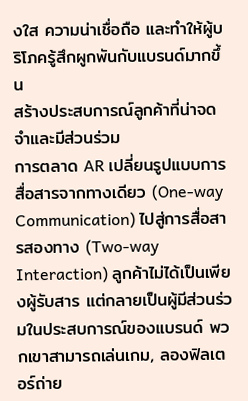งใส ความน่าเชื่อถือ และทำให้ผู้บริโภครู้สึกผูกพันกับแบรนด์มากขึ้น
สร้างประสบการณ์ลูกค้าที่น่าจดจำและมีส่วนร่วม
การตลาด AR เปลี่ยนรูปแบบการสื่อสารจากทางเดียว (One-way Communication) ไปสู่การสื่อสารสองทาง (Two-way Interaction) ลูกค้าไม่ได้เป็นเพียงผู้รับสาร แต่กลายเป็นผู้มีส่วนร่วมในประสบการณ์ของแบรนด์ พวกเขาสามารถเล่นเกม, ลองฟิลเตอร์ถ่าย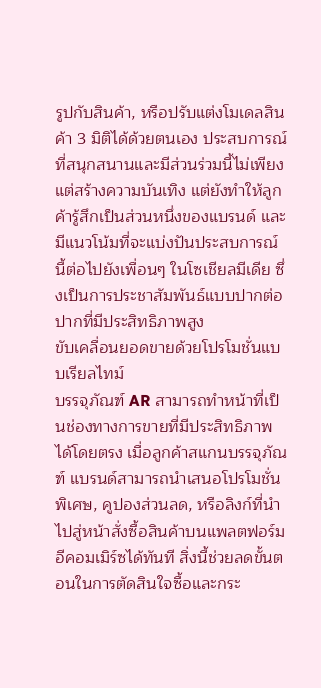รูปกับสินค้า, หรือปรับแต่งโมเดลสินค้า 3 มิติได้ด้วยตนเอง ประสบการณ์ที่สนุกสนานและมีส่วนร่วมนี้ไม่เพียงแต่สร้างความบันเทิง แต่ยังทำให้ลูกค้ารู้สึกเป็นส่วนหนึ่งของแบรนด์ และมีแนวโน้มที่จะแบ่งปันประสบการณ์นี้ต่อไปยังเพื่อนๆ ในโซเชียลมีเดีย ซึ่งเป็นการประชาสัมพันธ์แบบปากต่อปากที่มีประสิทธิภาพสูง
ขับเคลื่อนยอดขายด้วยโปรโมชั่นแบบเรียลไทม์
บรรจุภัณฑ์ AR สามารถทำหน้าที่เป็นช่องทางการขายที่มีประสิทธิภาพได้โดยตรง เมื่อลูกค้าสแกนบรรจุภัณฑ์ แบรนด์สามารถนำเสนอโปรโมชั่นพิเศษ, คูปองส่วนลด, หรือลิงก์ที่นำไปสู่หน้าสั่งซื้อสินค้าบนแพลตฟอร์มอีคอมเมิร์ซได้ทันที สิ่งนี้ช่วยลดขั้นตอนในการตัดสินใจซื้อและกระ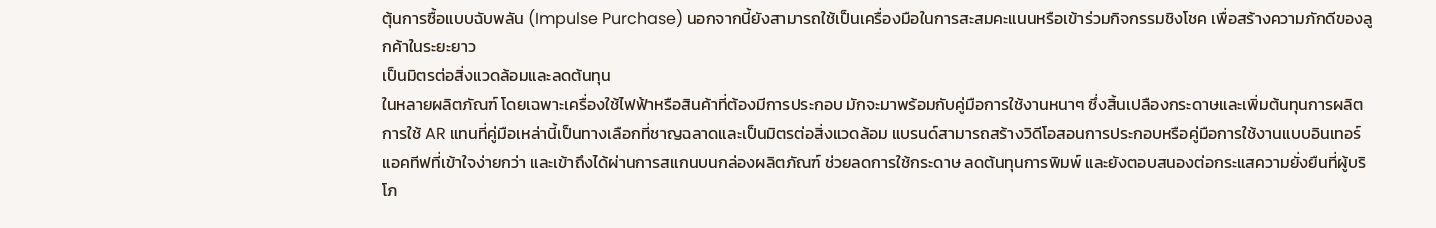ตุ้นการซื้อแบบฉับพลัน (Impulse Purchase) นอกจากนี้ยังสามารถใช้เป็นเครื่องมือในการสะสมคะแนนหรือเข้าร่วมกิจกรรมชิงโชค เพื่อสร้างความภักดีของลูกค้าในระยะยาว
เป็นมิตรต่อสิ่งแวดล้อมและลดต้นทุน
ในหลายผลิตภัณฑ์ โดยเฉพาะเครื่องใช้ไฟฟ้าหรือสินค้าที่ต้องมีการประกอบ มักจะมาพร้อมกับคู่มือการใช้งานหนาๆ ซึ่งสิ้นเปลืองกระดาษและเพิ่มต้นทุนการผลิต การใช้ AR แทนที่คู่มือเหล่านี้เป็นทางเลือกที่ชาญฉลาดและเป็นมิตรต่อสิ่งแวดล้อม แบรนด์สามารถสร้างวิดีโอสอนการประกอบหรือคู่มือการใช้งานแบบอินเทอร์แอคทีฟที่เข้าใจง่ายกว่า และเข้าถึงได้ผ่านการสแกนบนกล่องผลิตภัณฑ์ ช่วยลดการใช้กระดาษ ลดต้นทุนการพิมพ์ และยังตอบสนองต่อกระแสความยั่งยืนที่ผู้บริโภ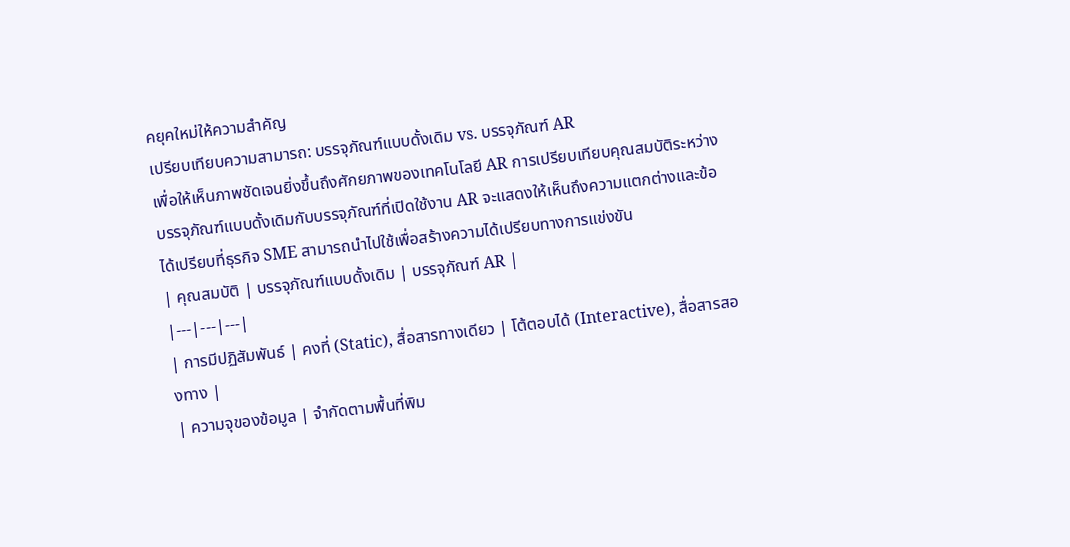คยุคใหม่ให้ความสำคัญ
เปรียบเทียบความสามารถ: บรรจุภัณฑ์แบบดั้งเดิม vs. บรรจุภัณฑ์ AR
เพื่อให้เห็นภาพชัดเจนยิ่งขึ้นถึงศักยภาพของเทคโนโลยี AR การเปรียบเทียบคุณสมบัติระหว่างบรรจุภัณฑ์แบบดั้งเดิมกับบรรจุภัณฑ์ที่เปิดใช้งาน AR จะแสดงให้เห็นถึงความแตกต่างและข้อได้เปรียบที่ธุรกิจ SME สามารถนำไปใช้เพื่อสร้างความได้เปรียบทางการแข่งขัน
| คุณสมบัติ | บรรจุภัณฑ์แบบดั้งเดิม | บรรจุภัณฑ์ AR |
|---|---|---|
| การมีปฏิสัมพันธ์ | คงที่ (Static), สื่อสารทางเดียว | โต้ตอบได้ (Interactive), สื่อสารสองทาง |
| ความจุของข้อมูล | จำกัดตามพื้นที่พิม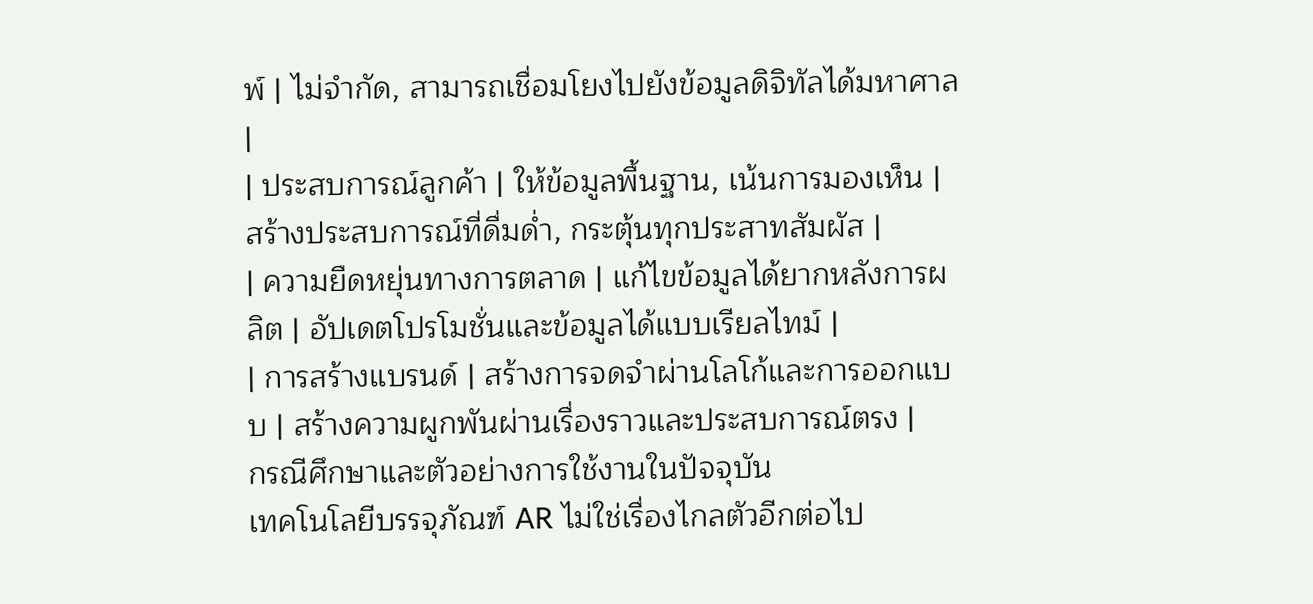พ์ | ไม่จำกัด, สามารถเชื่อมโยงไปยังข้อมูลดิจิทัลได้มหาศาล |
| ประสบการณ์ลูกค้า | ให้ข้อมูลพื้นฐาน, เน้นการมองเห็น | สร้างประสบการณ์ที่ดื่มด่ำ, กระตุ้นทุกประสาทสัมผัส |
| ความยืดหยุ่นทางการตลาด | แก้ไขข้อมูลได้ยากหลังการผลิต | อัปเดตโปรโมชั่นและข้อมูลได้แบบเรียลไทม์ |
| การสร้างแบรนด์ | สร้างการจดจำผ่านโลโก้และการออกแบบ | สร้างความผูกพันผ่านเรื่องราวและประสบการณ์ตรง |
กรณีศึกษาและตัวอย่างการใช้งานในปัจจุบัน
เทคโนโลยีบรรจุภัณฑ์ AR ไม่ใช่เรื่องไกลตัวอีกต่อไป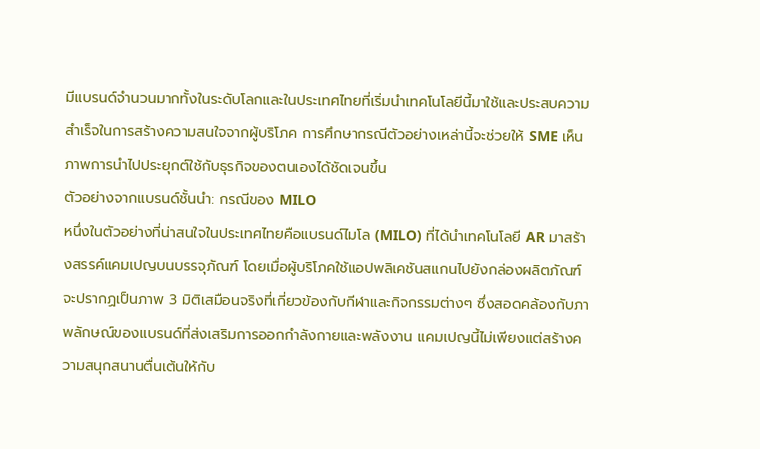มีแบรนด์จำนวนมากทั้งในระดับโลกและในประเทศไทยที่เริ่มนำเทคโนโลยีนี้มาใช้และประสบความสำเร็จในการสร้างความสนใจจากผู้บริโภค การศึกษากรณีตัวอย่างเหล่านี้จะช่วยให้ SME เห็นภาพการนำไปประยุกต์ใช้กับธุรกิจของตนเองได้ชัดเจนขึ้น
ตัวอย่างจากแบรนด์ชั้นนำ: กรณีของ MILO
หนึ่งในตัวอย่างที่น่าสนใจในประเทศไทยคือแบรนด์ไมโล (MILO) ที่ได้นำเทคโนโลยี AR มาสร้างสรรค์แคมเปญบนบรรจุภัณฑ์ โดยเมื่อผู้บริโภคใช้แอปพลิเคชันสแกนไปยังกล่องผลิตภัณฑ์ จะปรากฏเป็นภาพ 3 มิติเสมือนจริงที่เกี่ยวข้องกับกีฬาและกิจกรรมต่างๆ ซึ่งสอดคล้องกับภาพลักษณ์ของแบรนด์ที่ส่งเสริมการออกกำลังกายและพลังงาน แคมเปญนี้ไม่เพียงแต่สร้างความสนุกสนานตื่นเต้นให้กับ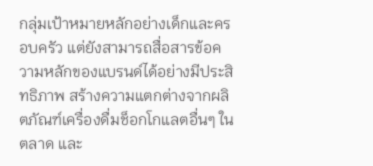กลุ่มเป้าหมายหลักอย่างเด็กและครอบครัว แต่ยังสามารถสื่อสารข้อความหลักของแบรนด์ได้อย่างมีประสิทธิภาพ สร้างความแตกต่างจากผลิตภัณฑ์เครื่องดื่มช็อกโกแลตอื่นๆ ในตลาด และ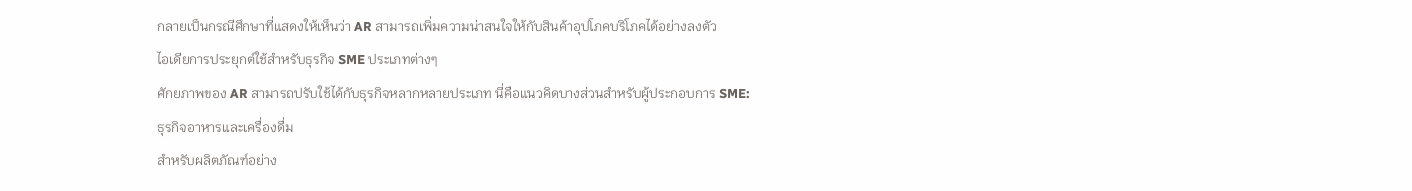กลายเป็นกรณีศึกษาที่แสดงให้เห็นว่า AR สามารถเพิ่มความน่าสนใจให้กับสินค้าอุปโภคบริโภคได้อย่างลงตัว
ไอเดียการประยุกต์ใช้สำหรับธุรกิจ SME ประเภทต่างๆ
ศักยภาพของ AR สามารถปรับใช้ได้กับธุรกิจหลากหลายประเภท นี่คือแนวคิดบางส่วนสำหรับผู้ประกอบการ SME:
ธุรกิจอาหารและเครื่องดื่ม
สำหรับผลิตภัณฑ์อย่าง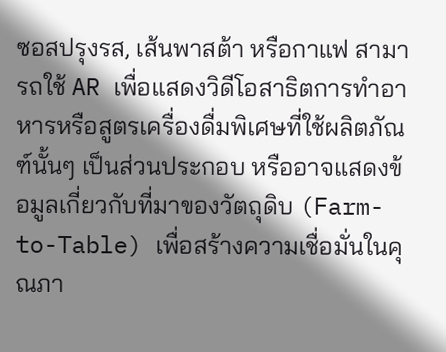ซอสปรุงรส, เส้นพาสต้า หรือกาแฟ สามารถใช้ AR เพื่อแสดงวิดีโอสาธิตการทำอาหารหรือสูตรเครื่องดื่มพิเศษที่ใช้ผลิตภัณฑ์นั้นๆ เป็นส่วนประกอบ หรืออาจแสดงข้อมูลเกี่ยวกับที่มาของวัตถุดิบ (Farm-to-Table) เพื่อสร้างความเชื่อมั่นในคุณภา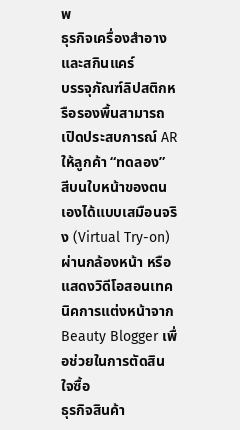พ
ธุรกิจเครื่องสำอางและสกินแคร์
บรรจุภัณฑ์ลิปสติกหรือรองพื้นสามารถเปิดประสบการณ์ AR ให้ลูกค้า “ทดลอง” สีบนใบหน้าของตนเองได้แบบเสมือนจริง (Virtual Try-on) ผ่านกล้องหน้า หรือแสดงวิดีโอสอนเทคนิคการแต่งหน้าจาก Beauty Blogger เพื่อช่วยในการตัดสินใจซื้อ
ธุรกิจสินค้า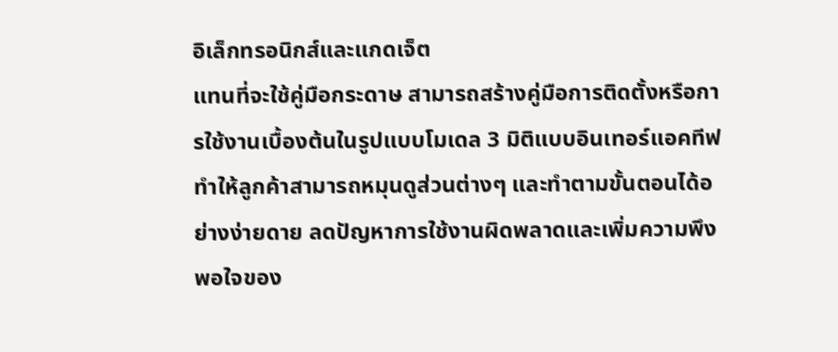อิเล็กทรอนิกส์และแกดเจ็ต
แทนที่จะใช้คู่มือกระดาษ สามารถสร้างคู่มือการติดตั้งหรือการใช้งานเบื้องต้นในรูปแบบโมเดล 3 มิติแบบอินเทอร์แอคทีฟ ทำให้ลูกค้าสามารถหมุนดูส่วนต่างๆ และทำตามขั้นตอนได้อย่างง่ายดาย ลดปัญหาการใช้งานผิดพลาดและเพิ่มความพึงพอใจของ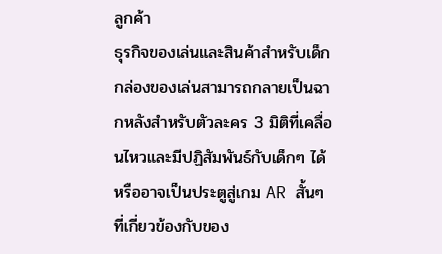ลูกค้า
ธุรกิจของเล่นและสินค้าสำหรับเด็ก
กล่องของเล่นสามารถกลายเป็นฉากหลังสำหรับตัวละคร 3 มิติที่เคลื่อนไหวและมีปฏิสัมพันธ์กับเด็กๆ ได้ หรืออาจเป็นประตูสู่เกม AR สั้นๆ ที่เกี่ยวข้องกับของ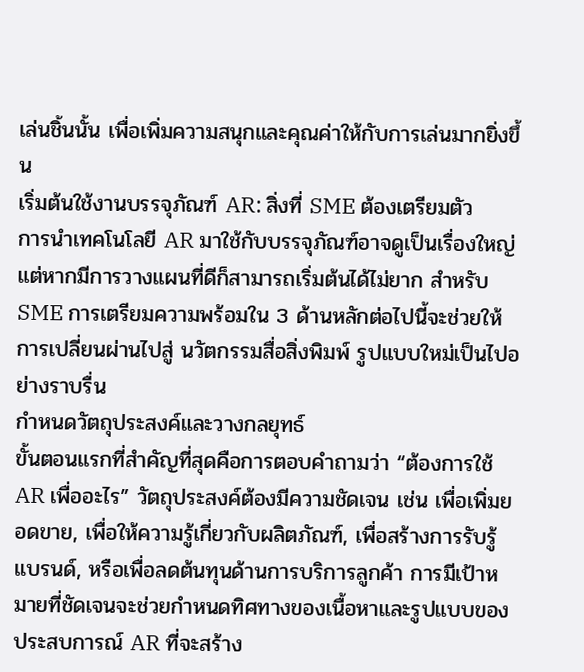เล่นชิ้นนั้น เพื่อเพิ่มความสนุกและคุณค่าให้กับการเล่นมากยิ่งขึ้น
เริ่มต้นใช้งานบรรจุภัณฑ์ AR: สิ่งที่ SME ต้องเตรียมตัว
การนำเทคโนโลยี AR มาใช้กับบรรจุภัณฑ์อาจดูเป็นเรื่องใหญ่ แต่หากมีการวางแผนที่ดีก็สามารถเริ่มต้นได้ไม่ยาก สำหรับ SME การเตรียมความพร้อมใน 3 ด้านหลักต่อไปนี้จะช่วยให้การเปลี่ยนผ่านไปสู่ นวัตกรรมสื่อสิ่งพิมพ์ รูปแบบใหม่เป็นไปอย่างราบรื่น
กำหนดวัตถุประสงค์และวางกลยุทธ์
ขั้นตอนแรกที่สำคัญที่สุดคือการตอบคำถามว่า “ต้องการใช้ AR เพื่ออะไร” วัตถุประสงค์ต้องมีความชัดเจน เช่น เพื่อเพิ่มยอดขาย, เพื่อให้ความรู้เกี่ยวกับผลิตภัณฑ์, เพื่อสร้างการรับรู้แบรนด์, หรือเพื่อลดต้นทุนด้านการบริการลูกค้า การมีเป้าหมายที่ชัดเจนจะช่วยกำหนดทิศทางของเนื้อหาและรูปแบบของประสบการณ์ AR ที่จะสร้าง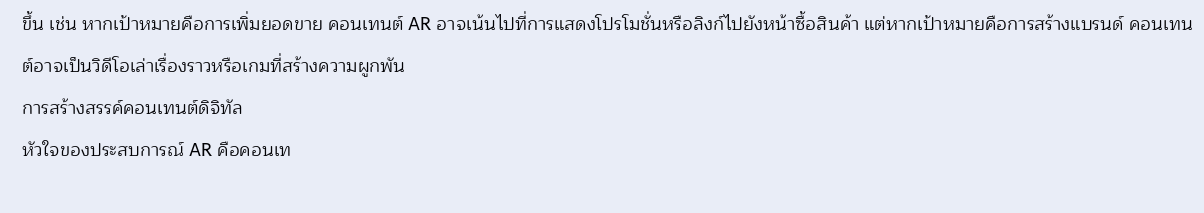ขึ้น เช่น หากเป้าหมายคือการเพิ่มยอดขาย คอนเทนต์ AR อาจเน้นไปที่การแสดงโปรโมชั่นหรือลิงก์ไปยังหน้าซื้อสินค้า แต่หากเป้าหมายคือการสร้างแบรนด์ คอนเทนต์อาจเป็นวิดีโอเล่าเรื่องราวหรือเกมที่สร้างความผูกพัน
การสร้างสรรค์คอนเทนต์ดิจิทัล
หัวใจของประสบการณ์ AR คือคอนเท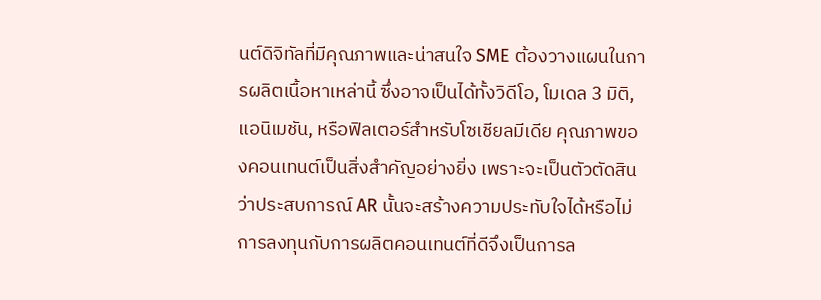นต์ดิจิทัลที่มีคุณภาพและน่าสนใจ SME ต้องวางแผนในการผลิตเนื้อหาเหล่านี้ ซึ่งอาจเป็นได้ทั้งวิดีโอ, โมเดล 3 มิติ, แอนิเมชัน, หรือฟิลเตอร์สำหรับโซเชียลมีเดีย คุณภาพของคอนเทนต์เป็นสิ่งสำคัญอย่างยิ่ง เพราะจะเป็นตัวตัดสินว่าประสบการณ์ AR นั้นจะสร้างความประทับใจได้หรือไม่ การลงทุนกับการผลิตคอนเทนต์ที่ดีจึงเป็นการล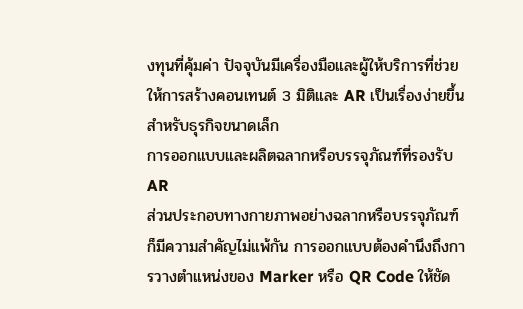งทุนที่คุ้มค่า ปัจจุบันมีเครื่องมือและผู้ให้บริการที่ช่วยให้การสร้างคอนเทนต์ 3 มิติและ AR เป็นเรื่องง่ายขึ้นสำหรับธุรกิจขนาดเล็ก
การออกแบบและผลิตฉลากหรือบรรจุภัณฑ์ที่รองรับ AR
ส่วนประกอบทางกายภาพอย่างฉลากหรือบรรจุภัณฑ์ก็มีความสำคัญไม่แพ้กัน การออกแบบต้องคำนึงถึงการวางตำแหน่งของ Marker หรือ QR Code ให้ชัด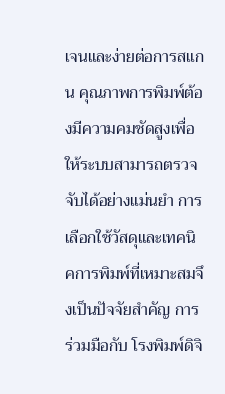เจนและง่ายต่อการสแกน คุณภาพการพิมพ์ต้องมีความคมชัดสูงเพื่อให้ระบบสามารถตรวจจับได้อย่างแม่นยำ การเลือกใช้วัสดุและเทคนิคการพิมพ์ที่เหมาะสมจึงเป็นปัจจัยสำคัญ การร่วมมือกับ โรงพิมพ์ดิจิ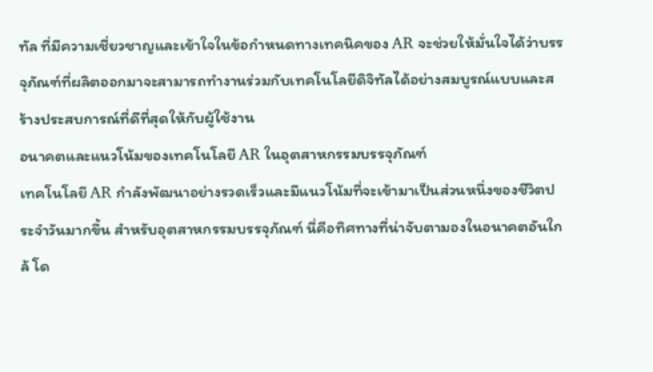ทัล ที่มีความเชี่ยวชาญและเข้าใจในข้อกำหนดทางเทคนิคของ AR จะช่วยให้มั่นใจได้ว่าบรรจุภัณฑ์ที่ผลิตออกมาจะสามารถทำงานร่วมกับเทคโนโลยีดิจิทัลได้อย่างสมบูรณ์แบบและสร้างประสบการณ์ที่ดีที่สุดให้กับผู้ใช้งาน
อนาคตและแนวโน้มของเทคโนโลยี AR ในอุตสาหกรรมบรรจุภัณฑ์
เทคโนโลยี AR กำลังพัฒนาอย่างรวดเร็วและมีแนวโน้มที่จะเข้ามาเป็นส่วนหนึ่งของชีวิตประจำวันมากขึ้น สำหรับอุตสาหกรรมบรรจุภัณฑ์ นี่คือทิศทางที่น่าจับตามองในอนาคตอันใกล้ โด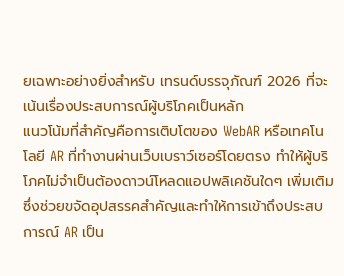ยเฉพาะอย่างยิ่งสำหรับ เทรนด์บรรจุภัณฑ์ 2026 ที่จะเน้นเรื่องประสบการณ์ผู้บริโภคเป็นหลัก
แนวโน้มที่สำคัญคือการเติบโตของ WebAR หรือเทคโนโลยี AR ที่ทำงานผ่านเว็บเบราว์เซอร์โดยตรง ทำให้ผู้บริโภคไม่จำเป็นต้องดาวน์โหลดแอปพลิเคชันใดๆ เพิ่มเติม ซึ่งช่วยขจัดอุปสรรคสำคัญและทำให้การเข้าถึงประสบการณ์ AR เป็น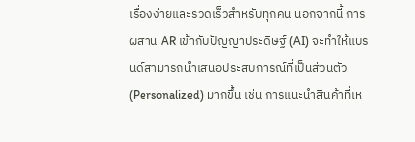เรื่องง่ายและรวดเร็วสำหรับทุกคน นอกจากนี้ การผสาน AR เข้ากับปัญญาประดิษฐ์ (AI) จะทำให้แบรนด์สามารถนำเสนอประสบการณ์ที่เป็นส่วนตัว (Personalized) มากขึ้น เช่น การแนะนำสินค้าที่เห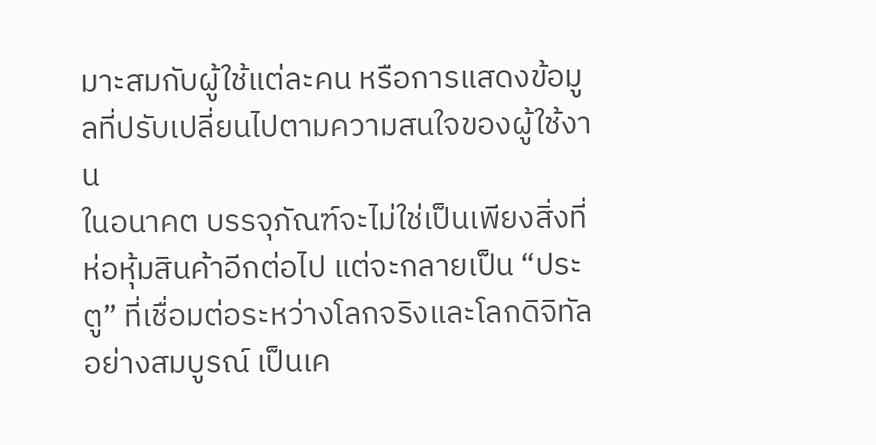มาะสมกับผู้ใช้แต่ละคน หรือการแสดงข้อมูลที่ปรับเปลี่ยนไปตามความสนใจของผู้ใช้งาน
ในอนาคต บรรจุภัณฑ์จะไม่ใช่เป็นเพียงสิ่งที่ห่อหุ้มสินค้าอีกต่อไป แต่จะกลายเป็น “ประตู” ที่เชื่อมต่อระหว่างโลกจริงและโลกดิจิทัลอย่างสมบูรณ์ เป็นเค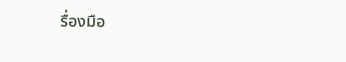รื่องมือ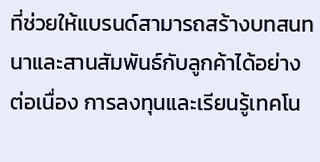ที่ช่วยให้แบรนด์สามารถสร้างบทสนทนาและสานสัมพันธ์กับลูกค้าได้อย่างต่อเนื่อง การลงทุนและเรียนรู้เทคโน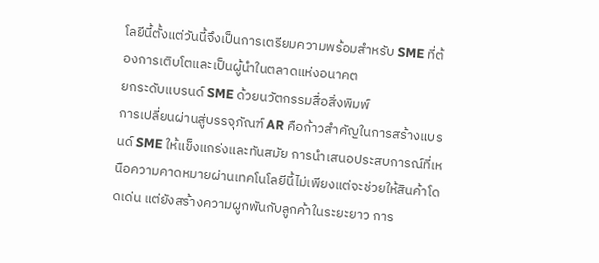โลยีนี้ตั้งแต่วันนี้จึงเป็นการเตรียมความพร้อมสำหรับ SME ที่ต้องการเติบโตและเป็นผู้นำในตลาดแห่งอนาคต
ยกระดับแบรนด์ SME ด้วยนวัตกรรมสื่อสิ่งพิมพ์
การเปลี่ยนผ่านสู่บรรจุภัณฑ์ AR คือก้าวสำคัญในการสร้างแบรนด์ SME ให้แข็งแกร่งและทันสมัย การนำเสนอประสบการณ์ที่เหนือความคาดหมายผ่านเทคโนโลยีนี้ไม่เพียงแต่จะช่วยให้สินค้าโดดเด่น แต่ยังสร้างความผูกพันกับลูกค้าในระยะยาว การ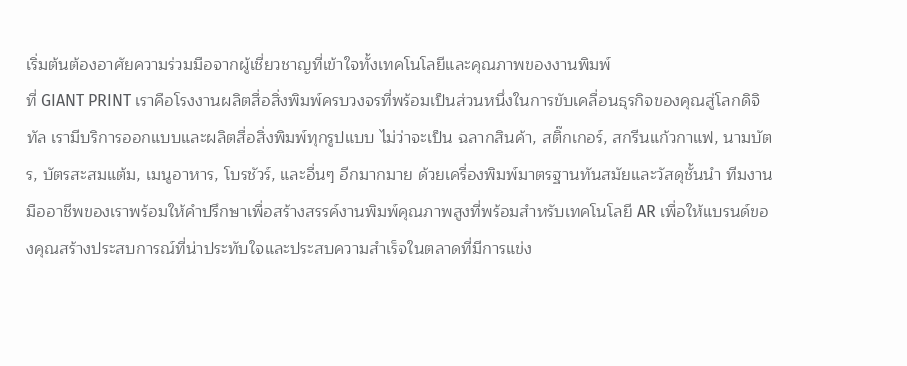เริ่มต้นต้องอาศัยความร่วมมือจากผู้เชี่ยวชาญที่เข้าใจทั้งเทคโนโลยีและคุณภาพของงานพิมพ์
ที่ GIANT PRINT เราคือโรงงานผลิตสื่อสิ่งพิมพ์ครบวงจรที่พร้อมเป็นส่วนหนึ่งในการขับเคลื่อนธุรกิจของคุณสู่โลกดิจิทัล เรามีบริการออกแบบและผลิตสื่อสิ่งพิมพ์ทุกรูปแบบ ไม่ว่าจะเป็น ฉลากสินค้า, สติ๊กเกอร์, สกรีนแก้วกาแฟ, นามบัตร, บัตรสะสมแต้ม, เมนูอาหาร, โบรชัวร์, และอื่นๆ อีกมากมาย ด้วยเครื่องพิมพ์มาตรฐานทันสมัยและวัสดุชั้นนำ ทีมงานมืออาชีพของเราพร้อมให้คำปรึกษาเพื่อสร้างสรรค์งานพิมพ์คุณภาพสูงที่พร้อมสำหรับเทคโนโลยี AR เพื่อให้แบรนด์ของคุณสร้างประสบการณ์ที่น่าประทับใจและประสบความสำเร็จในตลาดที่มีการแข่ง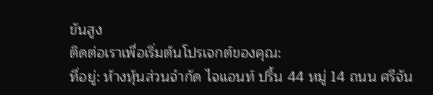ขันสูง
ติดต่อเราเพื่อเริ่มต้นโปรเจกต์ของคุณ:
ที่อยู่: ห้างหุ้นส่วนจำกัด ไจแอนท์ ปริ้น 44 หมู่ 14 ถนน ศรีจัน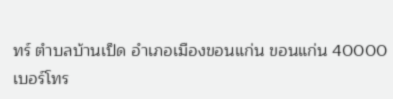ทร์ ตำบลบ้านเป็ด อำเภอเมืองขอนแก่น ขอนแก่น 40000
เบอร์โทร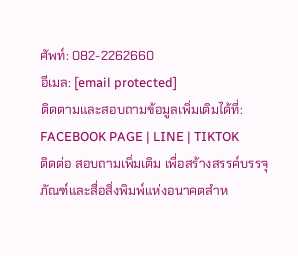ศัพท์: 082-2262660
อีเมล: [email protected]
ติดตามและสอบถามข้อมูลเพิ่มเติมได้ที่:
FACEBOOK PAGE | LINE | TIKTOK
ติดต่อ สอบถามเพิ่มเติม เพื่อสร้างสรรค์บรรจุภัณฑ์และสื่อสิ่งพิมพ์แห่งอนาคตสำห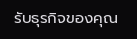รับธุรกิจของคุณ